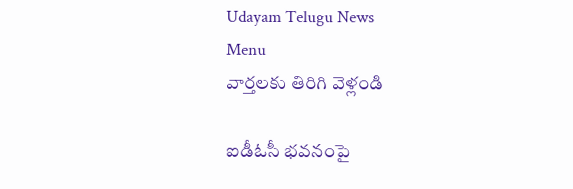Udayam Telugu News
Menu
వార్తలకు తిరిగి వెళ్లండి

ఐడీఓసీ భవనంపై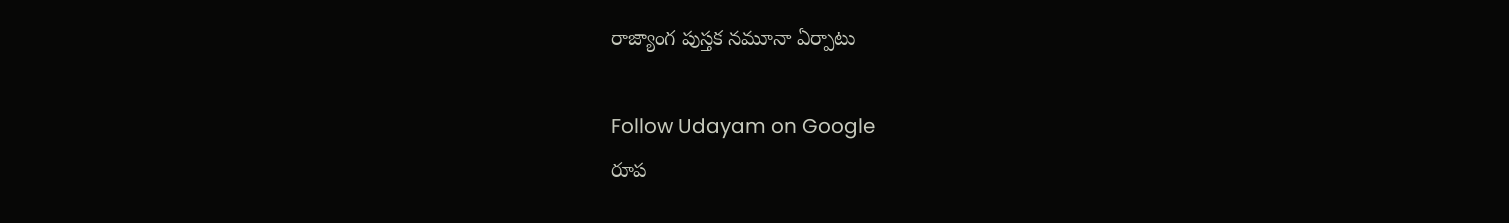రాజ్యాంగ పుస్తక నమూనా ఏర్పాటు

Follow Udayam on Google
రూప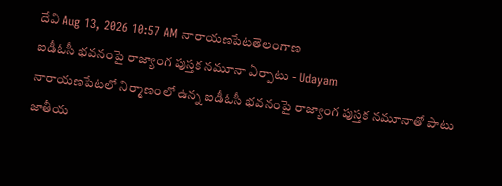దేవి Aug 13, 2026 10:57 AM నారాయణపేటతెలంగాణ
ఐడీఓసీ భవనంపై రాజ్యాంగ పుస్తక నమూనా ఏర్పాటు - Udayam
నారాయణపేటలో నిర్మాణంలో ఉన్న ఐడీఓసీ భవనంపై రాజ్యాంగ పుస్తక నమూనాతో పాటు జాతీయ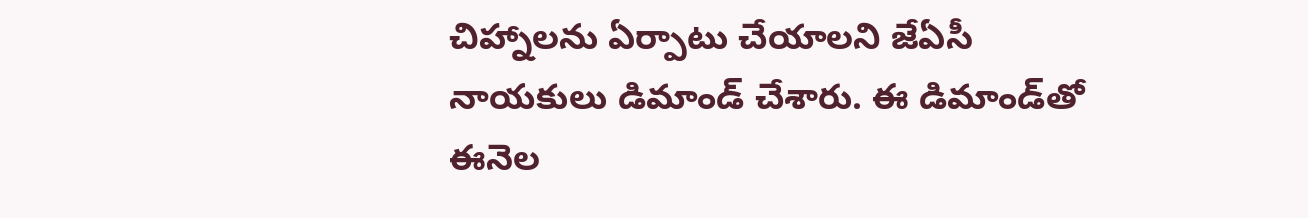చిహ్నాలను ఏర్పాటు చేయాలని జేఏసీ నాయకులు డిమాండ్ చేశారు. ఈ డిమాండ్‌తో ఈనెల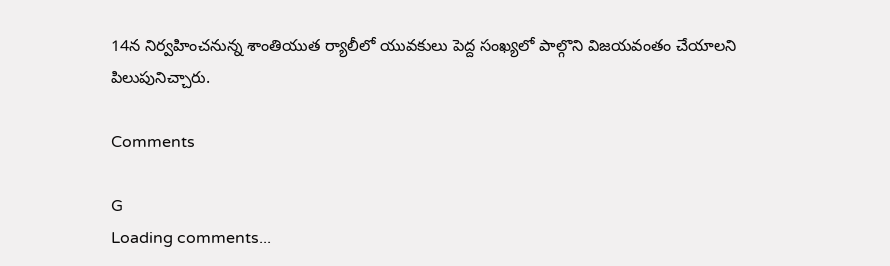14న నిర్వహించనున్న శాంతియుత ర్యాలీలో యువకులు పెద్ద సంఖ్యలో పాల్గొని విజయవంతం చేయాలని పిలుపునిచ్చారు.

Comments

G
Loading comments...